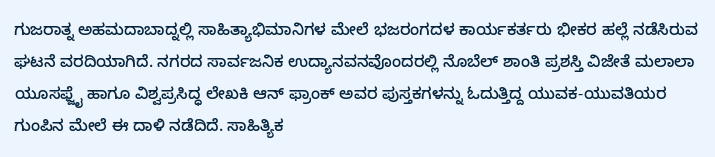ಗುಜರಾತ್ನ ಅಹಮದಾಬಾದ್ನಲ್ಲಿ ಸಾಹಿತ್ಯಾಭಿಮಾನಿಗಳ ಮೇಲೆ ಭಜರಂಗದಳ ಕಾರ್ಯಕರ್ತರು ಭೀಕರ ಹಲ್ಲೆ ನಡೆಸಿರುವ ಘಟನೆ ವರದಿಯಾಗಿದೆ. ನಗರದ ಸಾರ್ವಜನಿಕ ಉದ್ಯಾನವನವೊಂದರಲ್ಲಿ ನೊಬೆಲ್ ಶಾಂತಿ ಪ್ರಶಸ್ತಿ ವಿಜೇತೆ ಮಲಾಲಾ ಯೂಸಫ್ಜೈ ಹಾಗೂ ವಿಶ್ವಪ್ರಸಿದ್ಧ ಲೇಖಕಿ ಆನ್ ಫ್ರಾಂಕ್ ಅವರ ಪುಸ್ತಕಗಳನ್ನು ಓದುತ್ತಿದ್ದ ಯುವಕ-ಯುವತಿಯರ ಗುಂಪಿನ ಮೇಲೆ ಈ ದಾಳಿ ನಡೆದಿದೆ. ಸಾಹಿತ್ಯಿಕ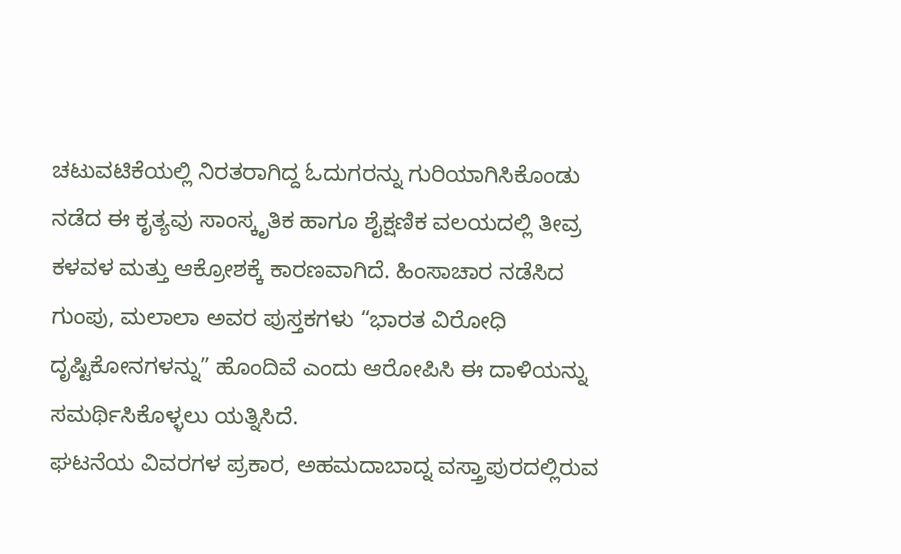ಚಟುವಟಿಕೆಯಲ್ಲಿ ನಿರತರಾಗಿದ್ದ ಓದುಗರನ್ನು ಗುರಿಯಾಗಿಸಿಕೊಂಡು ನಡೆದ ಈ ಕೃತ್ಯವು ಸಾಂಸ್ಕೃತಿಕ ಹಾಗೂ ಶೈಕ್ಷಣಿಕ ವಲಯದಲ್ಲಿ ತೀವ್ರ ಕಳವಳ ಮತ್ತು ಆಕ್ರೋಶಕ್ಕೆ ಕಾರಣವಾಗಿದೆ. ಹಿಂಸಾಚಾರ ನಡೆಸಿದ ಗುಂಪು, ಮಲಾಲಾ ಅವರ ಪುಸ್ತಕಗಳು “ಭಾರತ ವಿರೋಧಿ ದೃಷ್ಟಿಕೋನಗಳನ್ನು” ಹೊಂದಿವೆ ಎಂದು ಆರೋಪಿಸಿ ಈ ದಾಳಿಯನ್ನು ಸಮರ್ಥಿಸಿಕೊಳ್ಳಲು ಯತ್ನಿಸಿದೆ.
ಘಟನೆಯ ವಿವರಗಳ ಪ್ರಕಾರ, ಅಹಮದಾಬಾದ್ನ ವಸ್ತ್ರಾಪುರದಲ್ಲಿರುವ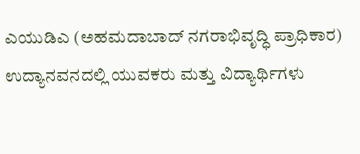ಎಯುಡಿಎ (ಅಹಮದಾಬಾದ್ ನಗರಾಭಿವೃದ್ಧಿ ಪ್ರಾಧಿಕಾರ) ಉದ್ಯಾನವನದಲ್ಲಿ ಯುವಕರು ಮತ್ತು ವಿದ್ಯಾರ್ಥಿಗಳು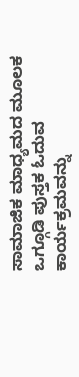ಸಾಮಾಜಿಕ ಮಾಧ್ಯಮದ ಮೂಲಕ ಒಗ್ಗೂಡಿ ಪುಸ್ತಕ ಓದುವ ಕಾರ್ಯಕ್ರಮವನ್ನು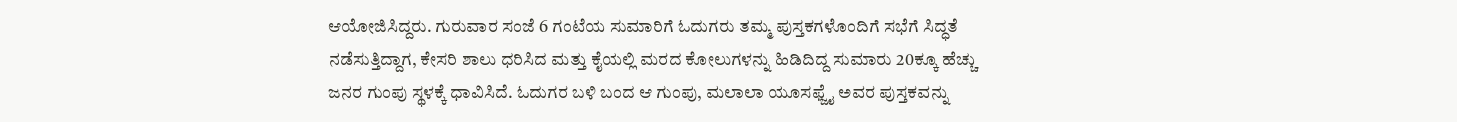ಆಯೋಜಿಸಿದ್ದರು. ಗುರುವಾರ ಸಂಜೆ 6 ಗಂಟೆಯ ಸುಮಾರಿಗೆ ಓದುಗರು ತಮ್ಮ ಪುಸ್ತಕಗಳೊಂದಿಗೆ ಸಭೆಗೆ ಸಿದ್ಧತೆ ನಡೆಸುತ್ತಿದ್ದಾಗ, ಕೇಸರಿ ಶಾಲು ಧರಿಸಿದ ಮತ್ತು ಕೈಯಲ್ಲಿ ಮರದ ಕೋಲುಗಳನ್ನು ಹಿಡಿದಿದ್ದ ಸುಮಾರು 20ಕ್ಕೂ ಹೆಚ್ಚು ಜನರ ಗುಂಪು ಸ್ಥಳಕ್ಕೆ ಧಾವಿಸಿದೆ. ಓದುಗರ ಬಳಿ ಬಂದ ಆ ಗುಂಪು, ಮಲಾಲಾ ಯೂಸಫ್ಜೈ ಅವರ ಪುಸ್ತಕವನ್ನು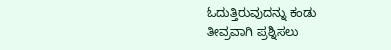ಓದುತ್ತಿರುವುದನ್ನು ಕಂಡು ತೀವ್ರವಾಗಿ ಪ್ರಶ್ನಿಸಲು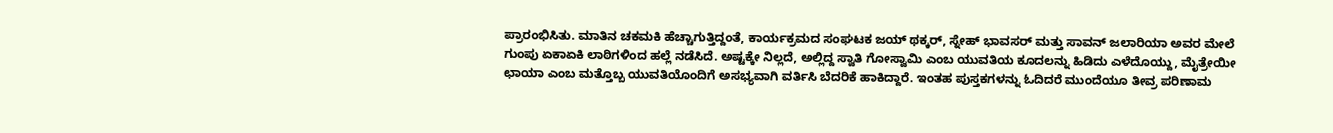ಪ್ರಾರಂಭಿಸಿತು. ಮಾತಿನ ಚಕಮಕಿ ಹೆಚ್ಚಾಗುತ್ತಿದ್ದಂತೆ, ಕಾರ್ಯಕ್ರಮದ ಸಂಘಟಕ ಜಯ್ ಥಕ್ಕರ್, ಸ್ನೇಹ್ ಭಾವಸರ್ ಮತ್ತು ಸಾವನ್ ಜಲಾರಿಯಾ ಅವರ ಮೇಲೆ ಗುಂಪು ಏಕಾಏಕಿ ಲಾಠಿಗಳಿಂದ ಹಲ್ಲೆ ನಡೆಸಿದೆ. ಅಷ್ಟಕ್ಕೇ ನಿಲ್ಲದೆ, ಅಲ್ಲಿದ್ದ ಸ್ವಾತಿ ಗೋಸ್ವಾಮಿ ಎಂಬ ಯುವತಿಯ ಕೂದಲನ್ನು ಹಿಡಿದು ಎಳೆದೊಯ್ದು, ಮೈತ್ರೇಯೀ ಛಾಯಾ ಎಂಬ ಮತ್ತೊಬ್ಬ ಯುವತಿಯೊಂದಿಗೆ ಅಸಭ್ಯವಾಗಿ ವರ್ತಿಸಿ ಬೆದರಿಕೆ ಹಾಕಿದ್ದಾರೆ. ಇಂತಹ ಪುಸ್ತಕಗಳನ್ನು ಓದಿದರೆ ಮುಂದೆಯೂ ತೀವ್ರ ಪರಿಣಾಮ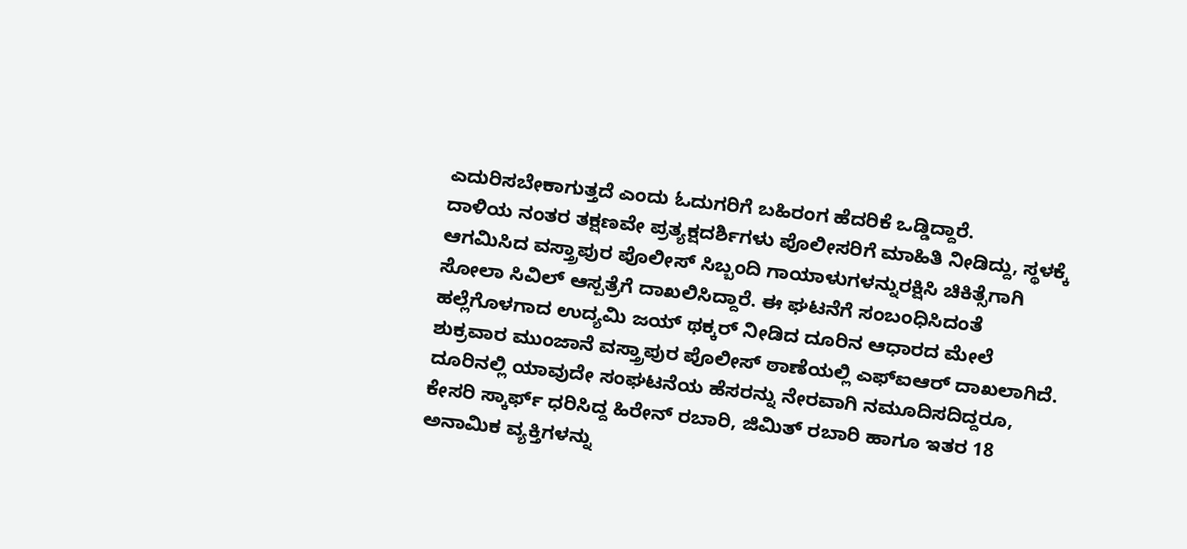ಎದುರಿಸಬೇಕಾಗುತ್ತದೆ ಎಂದು ಓದುಗರಿಗೆ ಬಹಿರಂಗ ಹೆದರಿಕೆ ಒಡ್ಡಿದ್ದಾರೆ.
ದಾಳಿಯ ನಂತರ ತಕ್ಷಣವೇ ಪ್ರತ್ಯಕ್ಷದರ್ಶಿಗಳು ಪೊಲೀಸರಿಗೆ ಮಾಹಿತಿ ನೀಡಿದ್ದು, ಸ್ಥಳಕ್ಕೆ ಆಗಮಿಸಿದ ವಸ್ತ್ರಾಪುರ ಪೊಲೀಸ್ ಸಿಬ್ಬಂದಿ ಗಾಯಾಳುಗಳನ್ನುರಕ್ಷಿಸಿ ಚಿಕಿತ್ಸೆಗಾಗಿ ಸೋಲಾ ಸಿವಿಲ್ ಆಸ್ಪತ್ರೆಗೆ ದಾಖಲಿಸಿದ್ದಾರೆ. ಈ ಘಟನೆಗೆ ಸಂಬಂಧಿಸಿದಂತೆ ಹಲ್ಲೆಗೊಳಗಾದ ಉದ್ಯಮಿ ಜಯ್ ಥಕ್ಕರ್ ನೀಡಿದ ದೂರಿನ ಆಧಾರದ ಮೇಲೆ ಶುಕ್ರವಾರ ಮುಂಜಾನೆ ವಸ್ತ್ರಾಪುರ ಪೊಲೀಸ್ ಠಾಣೆಯಲ್ಲಿ ಎಫ್ಐಆರ್ ದಾಖಲಾಗಿದೆ. ದೂರಿನಲ್ಲಿ ಯಾವುದೇ ಸಂಘಟನೆಯ ಹೆಸರನ್ನು ನೇರವಾಗಿ ನಮೂದಿಸದಿದ್ದರೂ, ಕೇಸರಿ ಸ್ಕಾರ್ಫ್ ಧರಿಸಿದ್ದ ಹಿರೇನ್ ರಬಾರಿ, ಜಿಮಿತ್ ರಬಾರಿ ಹಾಗೂ ಇತರ 18 ಅನಾಮಿಕ ವ್ಯಕ್ತಿಗಳನ್ನು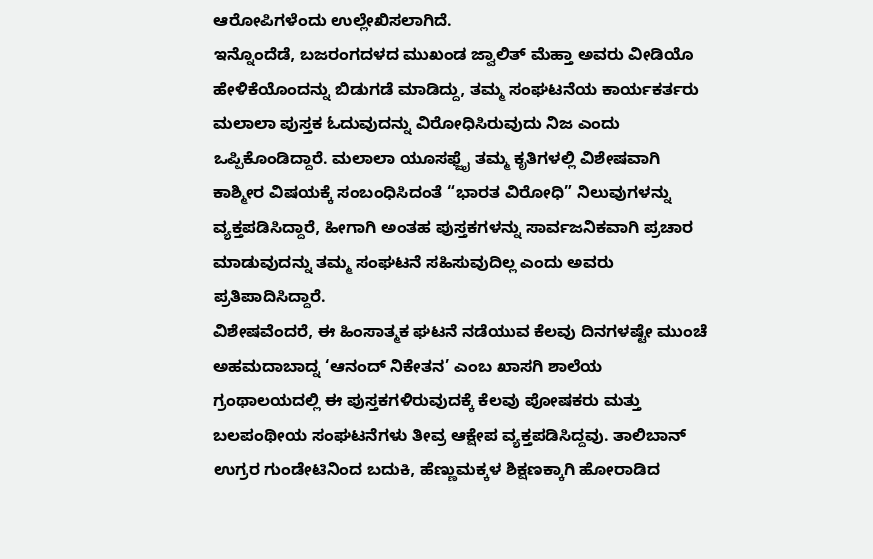ಆರೋಪಿಗಳೆಂದು ಉಲ್ಲೇಖಿಸಲಾಗಿದೆ.
ಇನ್ನೊಂದೆಡೆ, ಬಜರಂಗದಳದ ಮುಖಂಡ ಜ್ವಾಲಿತ್ ಮೆಹ್ತಾ ಅವರು ವೀಡಿಯೊ ಹೇಳಿಕೆಯೊಂದನ್ನು ಬಿಡುಗಡೆ ಮಾಡಿದ್ದು, ತಮ್ಮ ಸಂಘಟನೆಯ ಕಾರ್ಯಕರ್ತರು ಮಲಾಲಾ ಪುಸ್ತಕ ಓದುವುದನ್ನು ವಿರೋಧಿಸಿರುವುದು ನಿಜ ಎಂದು ಒಪ್ಪಿಕೊಂಡಿದ್ದಾರೆ. ಮಲಾಲಾ ಯೂಸಫ್ಜೈ ತಮ್ಮ ಕೃತಿಗಳಲ್ಲಿ ವಿಶೇಷವಾಗಿ ಕಾಶ್ಮೀರ ವಿಷಯಕ್ಕೆ ಸಂಬಂಧಿಸಿದಂತೆ “ಭಾರತ ವಿರೋಧಿ” ನಿಲುವುಗಳನ್ನು ವ್ಯಕ್ತಪಡಿಸಿದ್ದಾರೆ, ಹೀಗಾಗಿ ಅಂತಹ ಪುಸ್ತಕಗಳನ್ನು ಸಾರ್ವಜನಿಕವಾಗಿ ಪ್ರಚಾರ ಮಾಡುವುದನ್ನು ತಮ್ಮ ಸಂಘಟನೆ ಸಹಿಸುವುದಿಲ್ಲ ಎಂದು ಅವರು ಪ್ರತಿಪಾದಿಸಿದ್ದಾರೆ.
ವಿಶೇಷವೆಂದರೆ, ಈ ಹಿಂಸಾತ್ಮಕ ಘಟನೆ ನಡೆಯುವ ಕೆಲವು ದಿನಗಳಷ್ಟೇ ಮುಂಚೆ ಅಹಮದಾಬಾದ್ನ ‘ಆನಂದ್ ನಿಕೇತನ’ ಎಂಬ ಖಾಸಗಿ ಶಾಲೆಯ ಗ್ರಂಥಾಲಯದಲ್ಲಿ ಈ ಪುಸ್ತಕಗಳಿರುವುದಕ್ಕೆ ಕೆಲವು ಪೋಷಕರು ಮತ್ತು ಬಲಪಂಥೀಯ ಸಂಘಟನೆಗಳು ತೀವ್ರ ಆಕ್ಷೇಪ ವ್ಯಕ್ತಪಡಿಸಿದ್ದವು. ತಾಲಿಬಾನ್ ಉಗ್ರರ ಗುಂಡೇಟಿನಿಂದ ಬದುಕಿ, ಹೆಣ್ಣುಮಕ್ಕಳ ಶಿಕ್ಷಣಕ್ಕಾಗಿ ಹೋರಾಡಿದ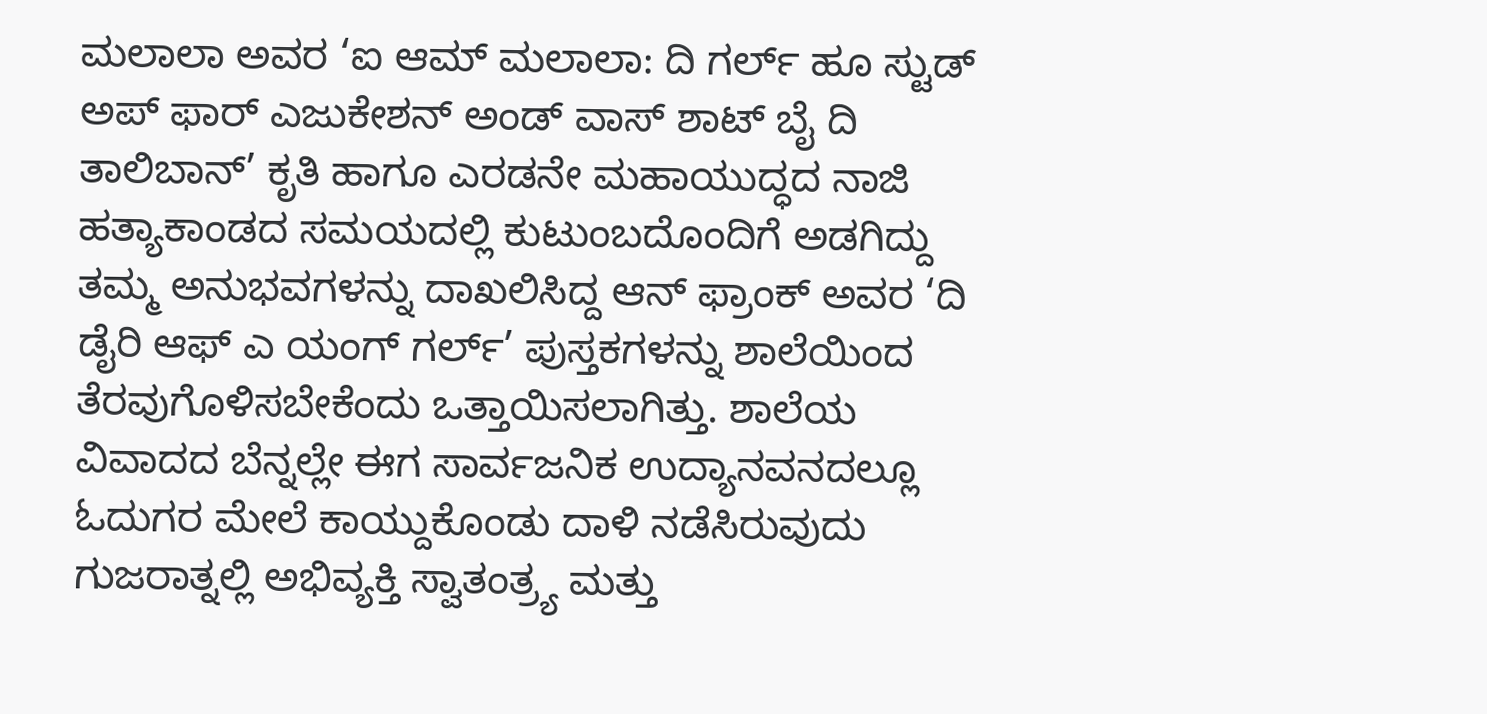ಮಲಾಲಾ ಅವರ ‘ಐ ಆಮ್ ಮಲಾಲಾ: ದಿ ಗರ್ಲ್ ಹೂ ಸ್ಟುಡ್ ಅಪ್ ಫಾರ್ ಎಜುಕೇಶನ್ ಅಂಡ್ ವಾಸ್ ಶಾಟ್ ಬೈ ದಿ ತಾಲಿಬಾನ್’ ಕೃತಿ ಹಾಗೂ ಎರಡನೇ ಮಹಾಯುದ್ಧದ ನಾಜಿ ಹತ್ಯಾಕಾಂಡದ ಸಮಯದಲ್ಲಿ ಕುಟುಂಬದೊಂದಿಗೆ ಅಡಗಿದ್ದು ತಮ್ಮ ಅನುಭವಗಳನ್ನು ದಾಖಲಿಸಿದ್ದ ಆನ್ ಫ್ರಾಂಕ್ ಅವರ ‘ದಿ ಡೈರಿ ಆಫ್ ಎ ಯಂಗ್ ಗರ್ಲ್’ ಪುಸ್ತಕಗಳನ್ನು ಶಾಲೆಯಿಂದ ತೆರವುಗೊಳಿಸಬೇಕೆಂದು ಒತ್ತಾಯಿಸಲಾಗಿತ್ತು. ಶಾಲೆಯ ವಿವಾದದ ಬೆನ್ನಲ್ಲೇ ಈಗ ಸಾರ್ವಜನಿಕ ಉದ್ಯಾನವನದಲ್ಲೂ ಓದುಗರ ಮೇಲೆ ಕಾಯ್ದುಕೊಂಡು ದಾಳಿ ನಡೆಸಿರುವುದು ಗುಜರಾತ್ನಲ್ಲಿ ಅಭಿವ್ಯಕ್ತಿ ಸ್ವಾತಂತ್ರ್ಯ ಮತ್ತು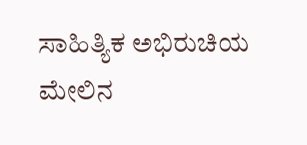ಸಾಹಿತ್ಯಿಕ ಅಭಿರುಚಿಯ ಮೇಲಿನ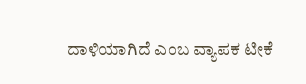ದಾಳಿಯಾಗಿದೆ ಎಂಬ ವ್ಯಾಪಕ ಟೀಕೆ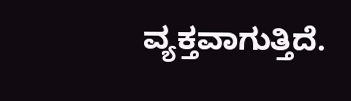ವ್ಯಕ್ತವಾಗುತ್ತಿದೆ.